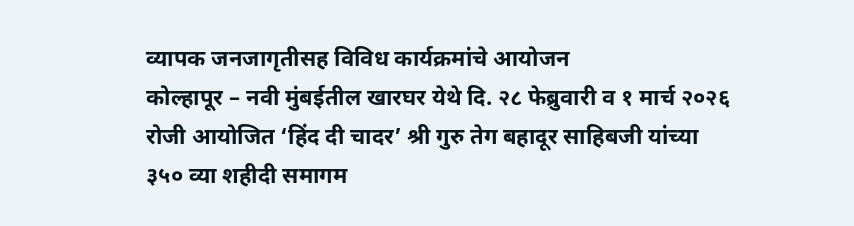व्यापक जनजागृतीसह विविध कार्यक्रमांचे आयोजन
कोल्हापूर – नवी मुंबईतील खारघर येथे दि. २८ फेब्रुवारी व १ मार्च २०२६ रोजी आयोजित ‘हिंद दी चादर’ श्री गुरु तेग बहादूर साहिबजी यांच्या ३५० व्या शहीदी समागम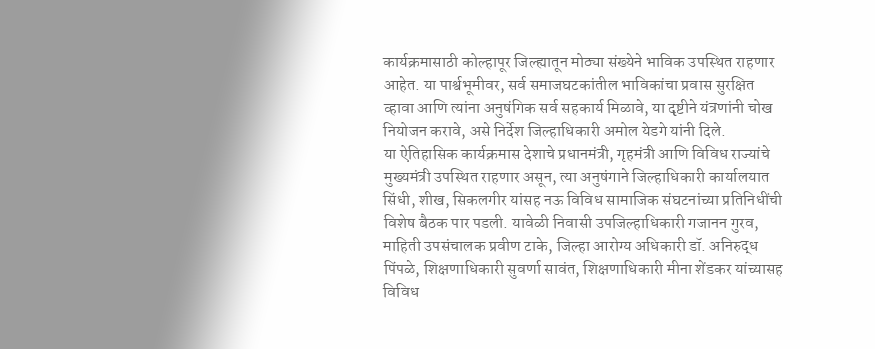कार्यक्रमासाठी कोल्हापूर जिल्ह्यातून मोठ्या संख्येने भाविक उपस्थित राहणार आहेत. या पार्श्वभूमीवर, सर्व समाजघटकांतील भाविकांचा प्रवास सुरक्षित व्हावा आणि त्यांना अनुषंगिक सर्व सहकार्य मिळावे, या दृष्टीने यंत्रणांनी चोख नियोजन करावे, असे निर्देश जिल्हाधिकारी अमोल येडगे यांनी दिले.
या ऐतिहासिक कार्यक्रमास देशाचे प्रधानमंत्री, गृहमंत्री आणि विविध राज्यांचे मुख्यमंत्री उपस्थित राहणार असून, त्या अनुषंगाने जिल्हाधिकारी कार्यालयात सिंधी, शीख, सिकलगीर यांसह नऊ विविध सामाजिक संघटनांच्या प्रतिनिधींची विशेष बैठक पार पडली. यावेळी निवासी उपजिल्हाधिकारी गजानन गुरव, माहिती उपसंचालक प्रवीण टाके, जिल्हा आरोग्य अधिकारी डॉ. अनिरुद्ध पिंपळे, शिक्षणाधिकारी सुवर्णा सावंत, शिक्षणाधिकारी मीना शेंडकर यांच्यासह विविध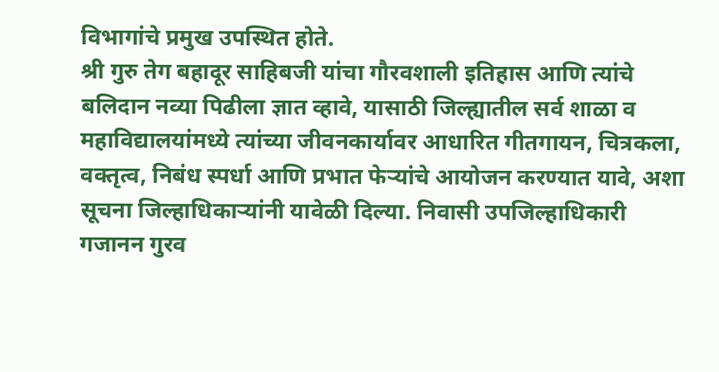विभागांचे प्रमुख उपस्थित होते.
श्री गुरु तेग बहादूर साहिबजी यांचा गौरवशाली इतिहास आणि त्यांचे बलिदान नव्या पिढीला ज्ञात व्हावे, यासाठी जिल्ह्यातील सर्व शाळा व महाविद्यालयांमध्ये त्यांच्या जीवनकार्यावर आधारित गीतगायन, चित्रकला, वक्तृत्व, निबंध स्पर्धा आणि प्रभात फेऱ्यांचे आयोजन करण्यात यावे, अशा सूचना जिल्हाधिकाऱ्यांनी यावेळी दिल्या. निवासी उपजिल्हाधिकारी गजानन गुरव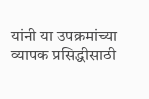यांनी या उपक्रमांच्या व्यापक प्रसिद्धीसाठी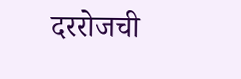दररोजची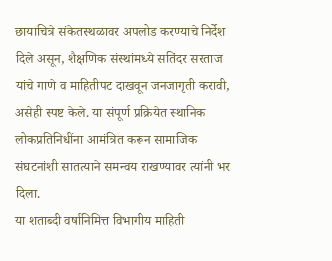छायाचित्रे संकेतस्थळावर अपलोड करण्याचे निर्देश दिले असून, शैक्षणिक संस्थांमध्ये सतिंदर सरताज यांचे गाणे व माहितीपट दाखवून जनजागृती करावी, असेही स्पष्ट केले. या संपूर्ण प्रक्रियेत स्थानिक लोकप्रतिनिधींना आमंत्रित करून सामाजिक संघटनांशी सातत्याने समन्वय राखण्यावर त्यांनी भर दिला.
या शताब्दी वर्षानिमित्त विभागीय माहिती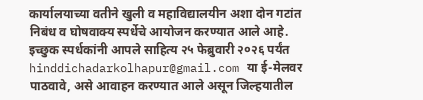कार्यालयाच्या वतीने खुली व महाविद्यालयीन अशा दोन गटांत निबंध व घोषवाक्य स्पर्धेचे आयोजन करण्यात आले आहे. इच्छुक स्पर्धकांनी आपले साहित्य २५ फेब्रुवारी २०२६ पर्यंत hinddichadarkolhapur@gmail.com या ई-मेलवर पाठवावे, असे आवाहन करण्यात आले असून जिल्हयातील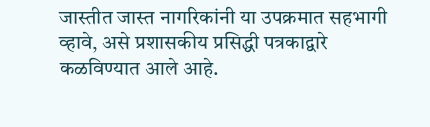जास्तीत जास्त नागरिकांनी या उपक्रमात सहभागी व्हावे, असे प्रशासकीय प्रसिद्धी पत्रकाद्वारे कळविण्यात आले आहे.